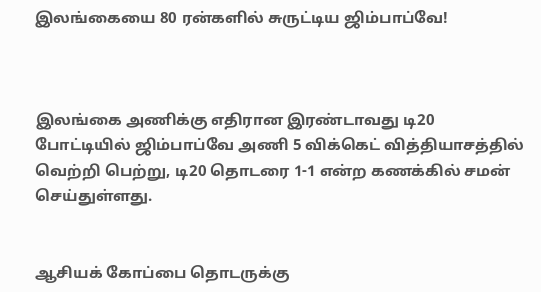இலங்கையை 80 ரன்களில் சுருட்டிய ஜிம்பாப்வே!



இலங்கை அணிக்கு எதிரான இரண்டாவது டி20 போட்டியில் ஜிம்பாப்வே அணி 5 விக்கெட் வித்தியாசத்தில் வெற்றி பெற்று, டி20 தொடரை 1-1 என்ற கணக்கில் சமன் செய்துள்ளது.


ஆசியக் கோப்பை தொடருக்கு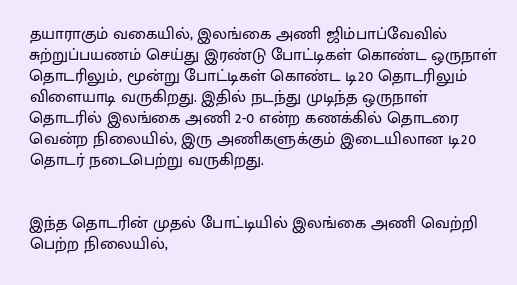தயாராகும் வகையில், இலங்கை அணி ஜிம்பாப்வேவில் சுற்றுப்பயணம் செய்து இரண்டு போட்டிகள் கொண்ட ஒருநாள் தொடரிலும், மூன்று போட்டிகள் கொண்ட டி20 தொடரிலும் விளையாடி வருகிறது. இதில் நடந்து முடிந்த ஒருநாள் தொடரில் இலங்கை அணி 2-0 என்ற கணக்கில் தொடரை வென்ற நிலையில், இரு அணிகளுக்கும் இடையிலான டி20 தொடர் நடைபெற்று வருகிறது.


இந்த தொடரின் முதல் போட்டியில் இலங்கை அணி வெற்றி பெற்ற நிலையில்,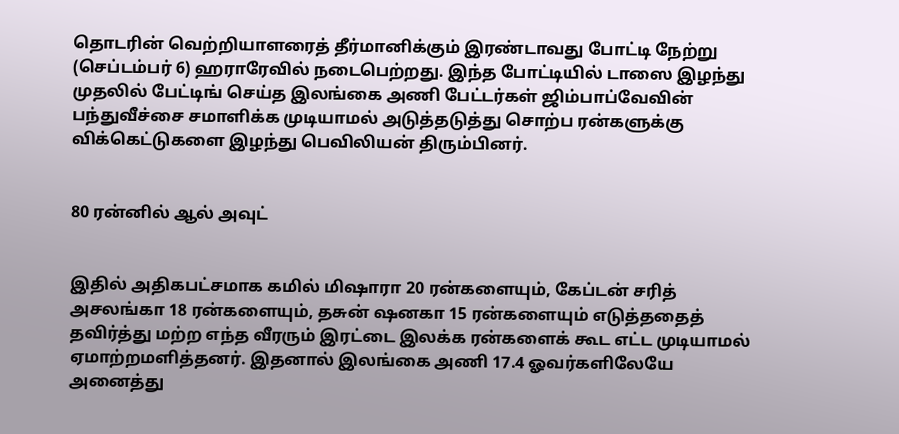தொடரின் வெற்றியாளரைத் தீர்மானிக்கும் இரண்டாவது போட்டி நேற்று (செப்டம்பர் 6) ஹராரேவில் நடைபெற்றது. இந்த போட்டியில் டாஸை இழந்து முதலில் பேட்டிங் செய்த இலங்கை அணி பேட்டர்கள் ஜிம்பாப்வேவின் பந்துவீச்சை சமாளிக்க முடியாமல் அடுத்தடுத்து சொற்ப ரன்களுக்கு விக்கெட்டுகளை இழந்து பெவிலியன் திரும்பினர்.


80 ரன்னில் ஆல் அவுட்


இதில் அதிகபட்சமாக கமில் மிஷாரா 20 ரன்களையும், கேப்டன் சரித் அசலங்கா 18 ரன்களையும், தசுன் ஷனகா 15 ரன்களையும் எடுத்ததைத் தவிர்த்து மற்ற எந்த வீரரும் இரட்டை இலக்க ரன்களைக் கூட எட்ட முடியாமல் ஏமாற்றமளித்தனர். இதனால் இலங்கை அணி 17.4 ஓவர்களிலேயே அனைத்து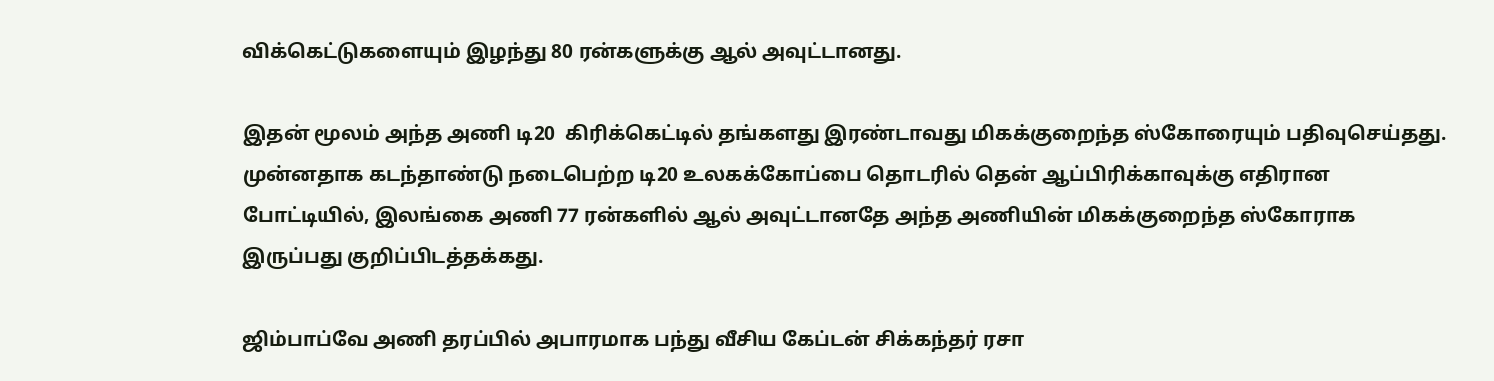விக்கெட்டுகளையும் இழந்து 80 ரன்களுக்கு ஆல் அவுட்டானது.

இதன் மூலம் அந்த அணி டி20  கிரிக்கெட்டில் தங்களது இரண்டாவது மிகக்குறைந்த ஸ்கோரையும் பதிவுசெய்தது. முன்னதாக கடந்தாண்டு நடைபெற்ற டி20 உலகக்கோப்பை தொடரில் தென் ஆப்பிரிக்காவுக்கு எதிரான போட்டியில், இலங்கை அணி 77 ரன்களில் ஆல் அவுட்டானதே அந்த அணியின் மிகக்குறைந்த ஸ்கோராக இருப்பது குறிப்பிடத்தக்கது.

ஜிம்பாப்வே அணி தரப்பில் அபாரமாக பந்து வீசிய கேப்டன் சிக்கந்தர் ரசா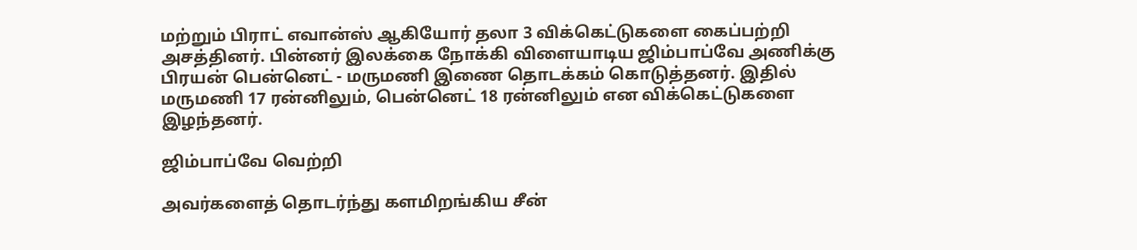மற்றும் பிராட் எவான்ஸ் ஆகியோர் தலா 3 விக்கெட்டுகளை கைப்பற்றி அசத்தினர். பின்னர் இலக்கை நோக்கி விளையாடிய ஜிம்பாப்வே அணிக்கு பிரயன் பென்னெட் - மருமணி இணை தொடக்கம் கொடுத்தனர். இதில் மருமணி 17 ரன்னிலும், பென்னெட் 18 ரன்னிலும் என விக்கெட்டுகளை இழந்தனர்.

ஜிம்பாப்வே வெற்றி

அவர்களைத் தொடர்ந்து களமிறங்கிய சீன்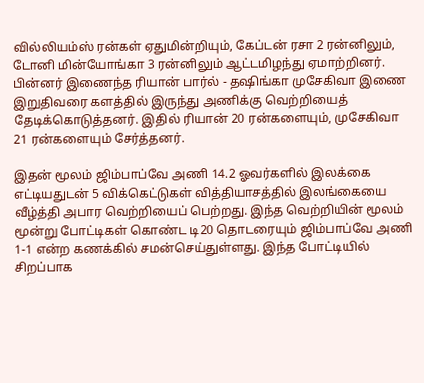வில்லியம்ஸ் ரன்கள் ஏதுமின்றியும், கேப்டன் ரசா 2 ரன்னிலும், டோனி மின்யோங்கா 3 ரன்னிலும் ஆட்டமிழந்து ஏமாற்றினர். பின்னர் இணைந்த ரியான் பார்ல் - தஷிங்கா முசேகிவா இணை இறுதிவரை களத்தில் இருந்து அணிக்கு வெற்றியைத் தேடிக்கொடுத்தனர். இதில் ரியான் 20 ரன்களையும், முசேகிவா 21 ரன்களையும் சேர்த்தனர்.

இதன் மூலம் ஜிம்பாப்வே அணி 14.2 ஓவர்களில் இலக்கை எட்டியதுடன் 5 விக்கெட்டுகள் வித்தியாசத்தில் இலங்கையை வீழ்த்தி அபார வெற்றியைப் பெற்றது. இந்த வெற்றியின் மூலம் மூன்று போட்டிகள் கொண்ட டி20 தொடரையும் ஜிம்பாப்வே அணி 1-1 என்ற கணக்கில் சமன்செய்துள்ளது. இந்த போட்டியில் சிறப்பாக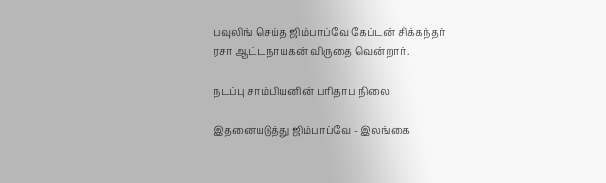பவுலிங் செய்த ஜிம்பாப்வே கேப்டன் சிக்கந்தர் ரசா ஆட்டநாயகன் விருதை வென்றார்.

நடப்பு சாம்பியனின் பரிதாப நிலை

இதனையடுத்து ஜிம்பாப்வே - இலங்கை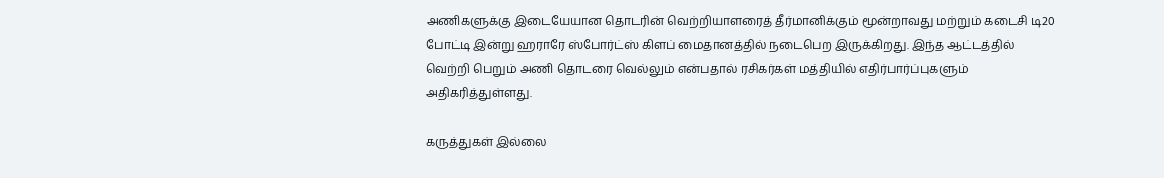அணிகளுக்கு இடையேயான தொடரின் வெற்றியாளரைத் தீர்மானிக்கும் மூன்றாவது மற்றும் கடைசி டி20 போட்டி இன்று ஹராரே ஸ்போர்ட்ஸ் கிளப் மைதானத்தில் நடைபெற இருக்கிறது. இந்த ஆட்டத்தில் வெற்றி பெறும் அணி தொடரை வெல்லும் என்பதால் ரசிகர்கள் மத்தியில் எதிர்பார்ப்புகளும் அதிகரித்துள்ளது.

கருத்துகள் இல்லை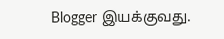Blogger இயக்குவது.